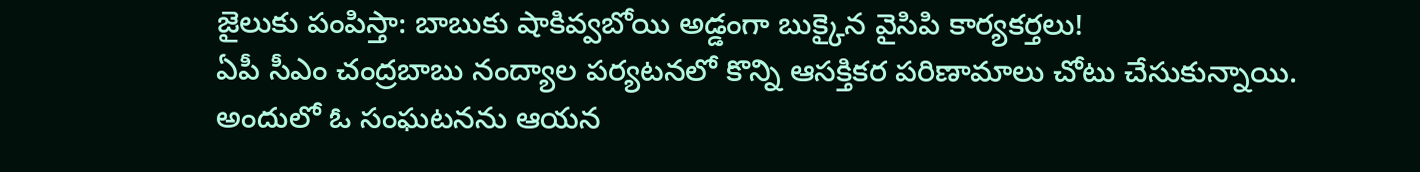జైలుకు పంపిస్తా: బాబుకు షాకివ్వబోయి అడ్డంగా బుక్కైన వైసిపి కార్యకర్తలు!
ఏపీ సీఎం చంద్రబాబు నంద్యాల పర్యటనలో కొన్ని ఆసక్తికర పరిణామాలు చోటు చేసుకున్నాయి. అందులో ఓ సంఘటనను ఆయన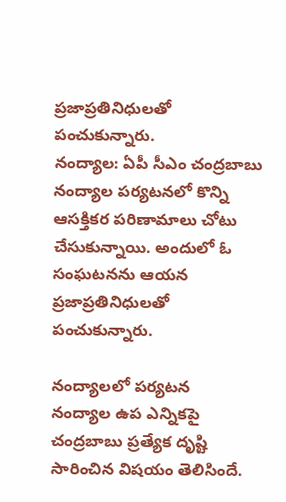ప్రజాప్రతినిధులతో పంచుకున్నారు.
నంద్యాల: ఏపీ సీఎం చంద్రబాబు నంద్యాల పర్యటనలో కొన్ని ఆసక్తికర పరిణామాలు చోటు చేసుకున్నాయి. అందులో ఓ సంఘటనను ఆయన ప్రజాప్రతినిధులతో పంచుకున్నారు.

నంద్యాలలో పర్యటన
నంద్యాల ఉప ఎన్నికపై చంద్రబాబు ప్రత్యేక దృష్టి సారించిన విషయం తెలిసిందే.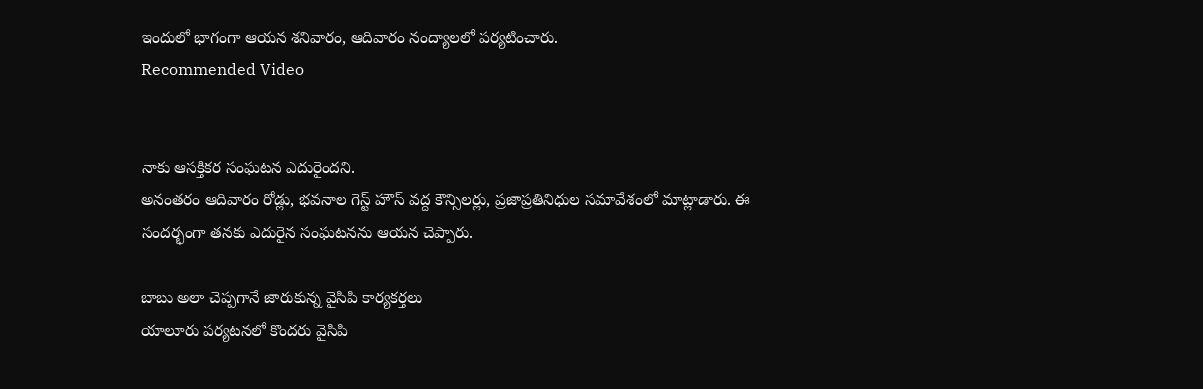ఇందులో భాగంగా ఆయన శనివారం, ఆదివారం నంద్యాలలో పర్యటించారు.
Recommended Video


నాకు ఆసక్తికర సంఘటన ఎదురైందని.
అనంతరం ఆదివారం రోడ్లు, భవనాల గెస్ట్ హౌస్ వద్ద కౌన్సిలర్లు, ప్రజాప్రతినిధుల సమావేశంలో మాట్లాడారు. ఈ సందర్భంగా తనకు ఎదురైన సంఘటనను ఆయన చెప్పారు.

బాబు అలా చెప్పగానే జారుకున్న వైసిపి కార్యకర్తలు
యాలూరు పర్యటనలో కొందరు వైసిపి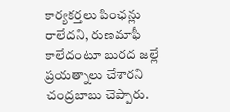కార్యకర్తలు పింఛన్లు రాలేదని, రుణమాఫీ కాలేదంటూ బురద జల్లే ప్రయత్నాలు చేశారని చంద్రబాబు చెప్పారు.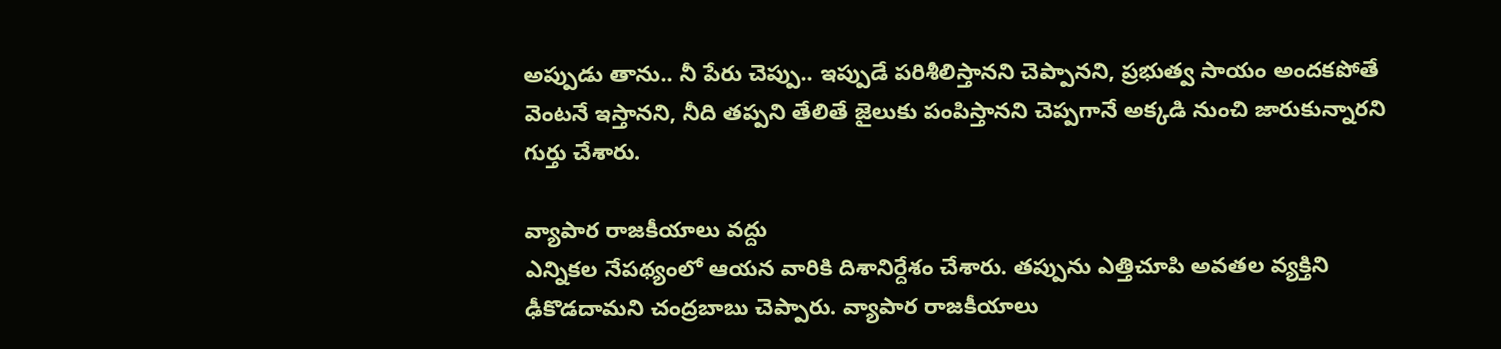అప్పుడు తాను.. నీ పేరు చెప్పు.. ఇప్పుడే పరిశీలిస్తానని చెప్పానని, ప్రభుత్వ సాయం అందకపోతే వెంటనే ఇస్తానని, నీది తప్పని తేలితే జైలుకు పంపిస్తానని చెప్పగానే అక్కడి నుంచి జారుకున్నారని గుర్తు చేశారు.

వ్యాపార రాజకీయాలు వద్దు
ఎన్నికల నేపథ్యంలో ఆయన వారికి దిశానిర్దేశం చేశారు. తప్పును ఎత్తిచూపి అవతల వ్యక్తిని ఢీకొడదామని చంద్రబాబు చెప్పారు. వ్యాపార రాజకీయాలు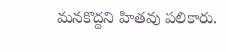మనకొద్దని హితవు పలికారు.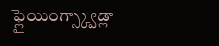ఫ్లైయింగ్స్క్వాడ్లా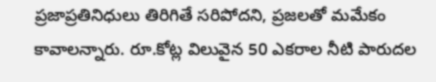ప్రజాప్రతినిధులు తిరిగితే సరిపోదని, ప్రజలతో మమేకం కావాలన్నారు. రూ.కోట్ల విలువైన 50 ఎకరాల నీటి పారుదల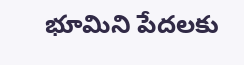భూమిని పేదలకు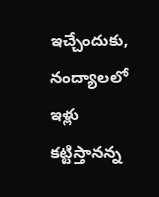ఇచ్చేందుకు, నంద్యాలలో ఇళ్లు కట్టిస్తానన్న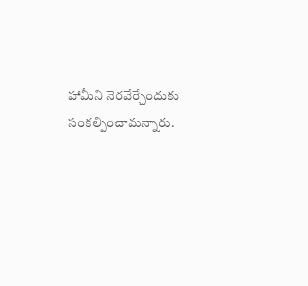హామీని నెరవేర్చేందుకు సంకల్పించామన్నారు.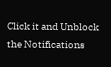Click it and Unblock the Notifications